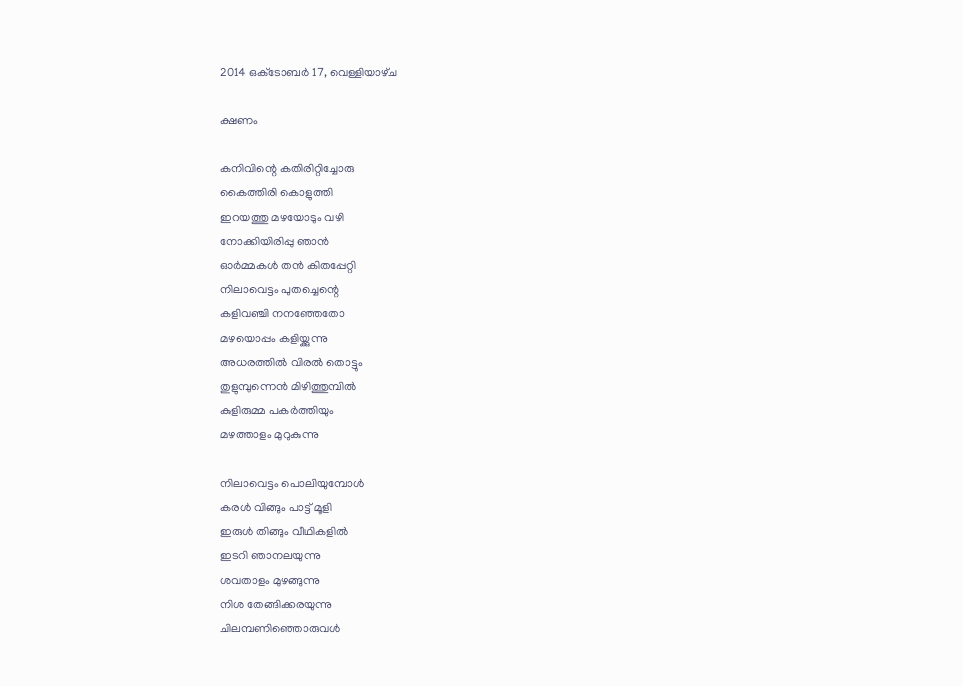2014 ഒക്‌ടോബർ 17, വെള്ളിയാഴ്‌ച

ക്ഷണം

കനിവിന്റെ കതിരിറ്റിച്ചോരു
കൈത്തിരി കൊളുത്തി
ഇറയത്തു മഴയോടും വഴി
നോക്കിയിരിപ്പു ഞാന്‍
ഓര്‍മ്മകള്‍ തന്‍ കിതപ്പേറ്റി
നിലാവെട്ടം പുതച്ചെന്റെ
കളിവഞ്ചി നനഞ്ഞേതോ
മഴയൊപ്പം കളിയ്ക്കുന്നു
അധരത്തില്‍ വിരല്‍ തൊട്ടും
തുളുമ്പുന്നെന്‍ മിഴിത്തുമ്പില്‍
കുളിരുമ്മ പകര്‍ത്തിയും
മഴത്താളം മുറുകുന്നു

നിലാവെട്ടം പൊലിയുമ്പോള്‍
കരള്‍ വിങ്ങും പാട്ട് മൂളി
ഇരുള്‍ തിങ്ങും വീഥികളില്‍
ഇടറി ഞാനലയുന്നു
ശവതാളം മുഴങ്ങുന്നു
നിശ തേങ്ങിക്കരയുന്നു
ചിലമ്പണിഞ്ഞൊരുവള്‍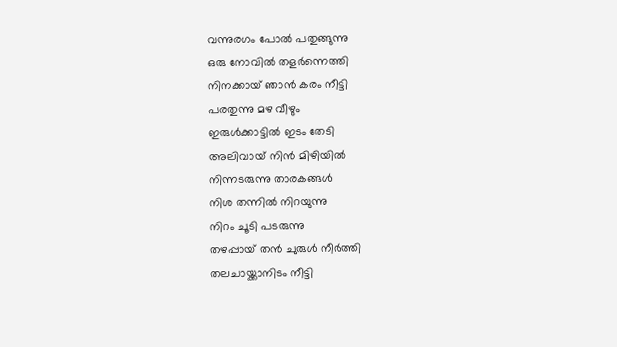വന്നുരഗം പോല്‍ പതുങ്ങുന്നു
ഒരു നോവില്‍ തളര്‍ന്നെത്തി
നിനക്കായ് ഞാന്‍ കരം നീട്ടി
പരതുന്നു മഴ വീഴും
ഇരുള്‍ക്കാട്ടില്‍ ഇടം തേടി
അലിവായ്‌ നിന്‍ മിഴിയില്‍
നിന്നടരുന്നു താരകങ്ങള്‍
നിശ തന്നില്‍ നിറയുന്നു
നിറം ചൂടി പടരുന്നു
തഴപ്പായ് തന്‍ ചുരുള്‍ നീര്‍ത്തി
തലചായ്ക്കാനിടം നീട്ടി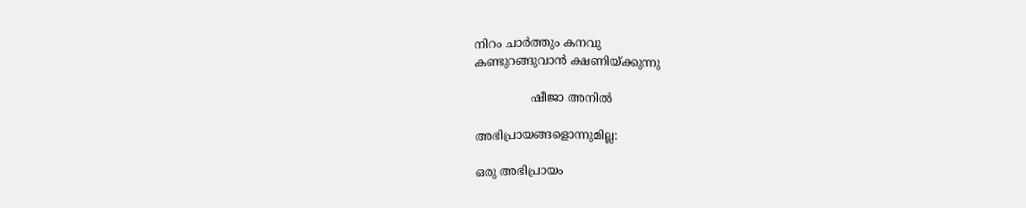നിറം ചാര്‍ത്തും കനവു
കണ്ടുറങ്ങുവാന്‍ ക്ഷണിയ്ക്കുന്നു

               ഷീജാ അനില്‍

അഭിപ്രായങ്ങളൊന്നുമില്ല:

ഒരു അഭിപ്രായം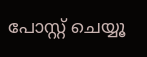പോസ്റ്റ് ചെയ്യൂ